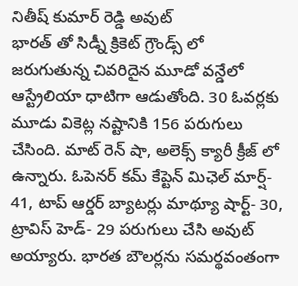నితీష్ కుమార్ రెడ్డి అవుట్
భారత్ తో సిడ్నీ క్రికెట్ గ్రౌండ్స్ లో జరుగుతున్న చివరిదైన మూడో వన్డేలో ఆస్ట్రేలియా ధాటిగా ఆడుతోంది. 30 ఓవర్లకు మూడు వికెట్ల నష్టానికి 156 పరుగులు చేసింది. మాట్ రెన్ షా, అలెక్స్ క్యారీ క్రీజ్ లో ఉన్నారు. ఓపెనర్ కమ్ కేప్టెన్ మిఛెల్ మార్ష్- 41, టాప్ ఆర్డర్ బ్యాటర్లు మాథ్యూ షార్ట్- 30, ట్రావిస్ హెడ్- 29 పరుగులు చేసి అవుట్ అయ్యారు. భారత బౌలర్లను సమర్థవంతంగా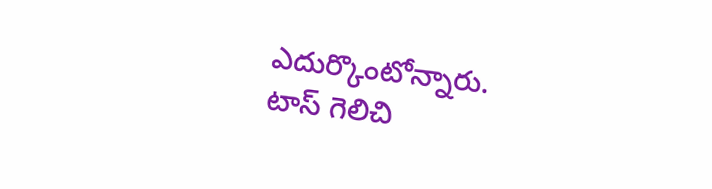ఎదుర్కొంటోన్నారు.
టాస్ గెలిచి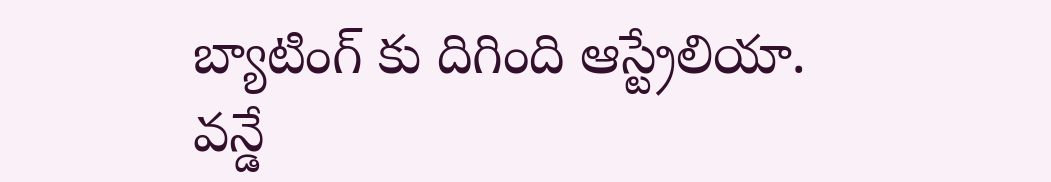బ్యాటింగ్ కు దిగింది ఆస్ట్రేలియా. వన్డే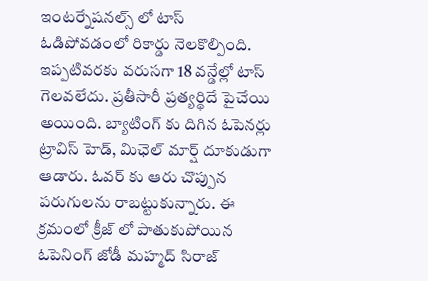ఇంటర్నేషనల్స్ లో టాస్ ఓడిపోవడంలో రికార్డు నెలకొల్పింది. ఇప్పటివరకు వరుసగా 18 వన్డేల్లో టాస్ గెలవలేదు. ప్రతీసారీ ప్రత్యర్థిదే పైచేయి అయింది. బ్యాటింగ్ కు దిగిన ఓపెనర్లు ట్రావిస్ హెడ్, మిఛెల్ మార్ష్ దూకుడుగా ఆడారు. ఓవర్ కు ఆరు చొప్పున పరుగులను రాబట్టుకున్నారు. ఈ క్రమంలో క్రీజ్ లో పాతుకుపోయిన ఓపెనింగ్ జోడీ మహ్మద్ సిరాజ్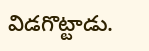విడగొట్టాడు.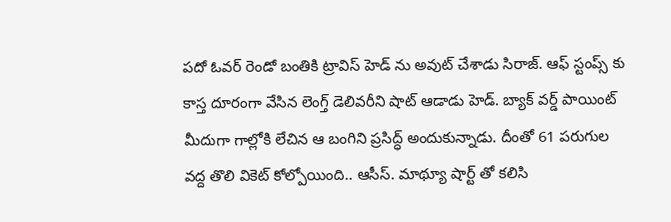పదో ఓవర్ రెండో బంతికి ట్రావిస్ హెడ్ ను అవుట్ చేశాడు సిరాజ్. ఆఫ్ స్టంప్స్ కు కాస్త దూరంగా వేసిన లెంగ్త్ డెలివరీని షాట్ ఆడాడు హెడ్. బ్యాక్ వర్డ్ పాయింట్ మీదుగా గాల్లోకి లేచిన ఆ బంగిని ప్రసిద్ధ్ అందుకున్నాడు. దీంతో 61 పరుగుల వద్ద తొలి వికెట్ కోల్పోయింది.. ఆసీస్. మాథ్యూ షార్ట్ తో కలిసి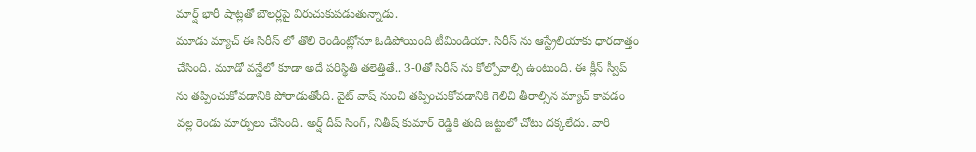మార్ష్ భారీ షాట్లతో బౌలర్లపై విరుచుకుపడుతున్నాడు.
మూడు మ్యాచ్ ఈ సిరీస్ లో తొలి రెండింట్లోనూ ఓడిపోయింది టీమిండియా. సిరీస్ ను ఆస్ట్రేలియాకు ధారదాత్తం చేసింది. మూడో వన్డేలో కూడా అదే పరిస్థితి తలెత్తితే.. 3-0తో సిరీస్ ను కోల్పోవాల్సి ఉంటుంది. ఈ క్లీన్ స్వీప్ ను తప్పించుకోవడానికి పోరాడుతోంది. వైట్ వాష్ నుంచి తప్పించుకోవడానికి గెలిచి తీరాల్సిన మ్యాచ్ కావడం వల్ల రెండు మార్పులు చేసింది. అర్ష్ దీప్ సింగ్, నితీష్ కుమార్ రెడ్డికి తుది జట్టులో చోటు దక్కలేదు. వారి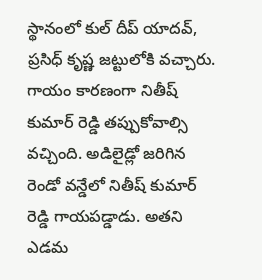స్థానంలో కుల్ దీప్ యాదవ్, ప్రసిధ్ కృష్ణ జట్టులోకి వచ్చారు.
గాయం కారణంగా నితీష్ కుమార్ రెడ్డి తప్పుకోవాల్సి వచ్చింది. అడిలైడ్లో జరిగిన రెండో వన్డేలో నితీష్ కుమార్ రెడ్డి గాయపడ్డాడు. అతని ఎడమ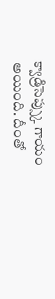క్వాడ్రిసెప్స్కు గాయం అయింది. దీంతో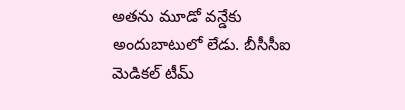అతను మూడో వన్డేకు అందుబాటులో లేడు. బీసీసీఐ మెడికల్ టీమ్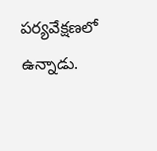పర్యవేక్షణలో ఉన్నాడు.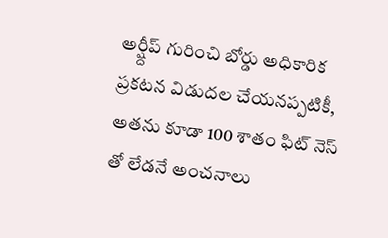అర్ష్దీప్ గురించి బోర్డు అధికారిక ప్రకటన విడుదల చేయనప్పటికీ, అతను కూడా 100 శాతం ఫిట్ నెస్ తో లేడనే అంచనాలు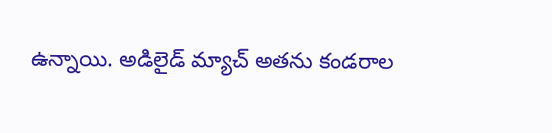ఉన్నాయి. అడిలైడ్ మ్యాచ్ అతను కండరాల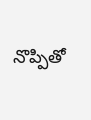నొప్పితో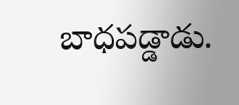బాధపడ్డాడు.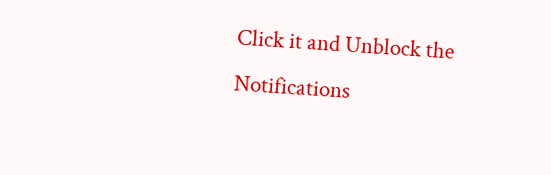Click it and Unblock the Notifications